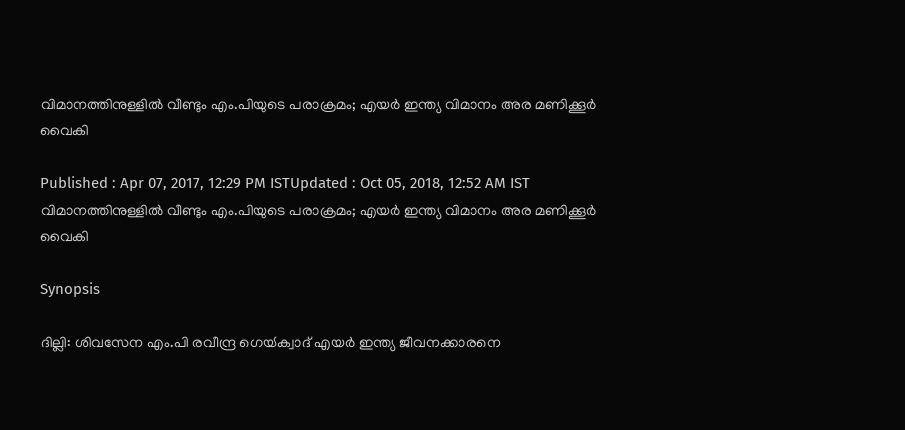വിമാനത്തിനുള്ളില്‍ വീണ്ടും എം.പിയുടെ പരാക്രമം; എയര്‍ ഇന്ത്യ വിമാനം അര മണിക്കൂര്‍ വൈകി

Published : Apr 07, 2017, 12:29 PM ISTUpdated : Oct 05, 2018, 12:52 AM IST
വിമാനത്തിനുള്ളില്‍ വീണ്ടും എം.പിയുടെ പരാക്രമം; എയര്‍ ഇന്ത്യ വിമാനം അര മണിക്കൂര്‍ വൈകി

Synopsis

ദില്ലി: ശിവസേന എം.പി രവീന്ദ്ര ഗെയ്‍ക്വാദ് എയര്‍ ഇന്ത്യ ജീവനക്കാരനെ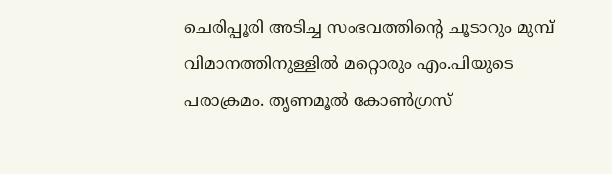ചെരിപ്പൂരി അടിച്ച സംഭവത്തിന്റെ ചൂടാറും മുമ്പ്  വിമാനത്തിനുള്ളില്‍ മറ്റൊരും എം.പിയുടെ പരാക്രമം. തൃണമൂല്‍ കോണ്‍ഗ്രസ്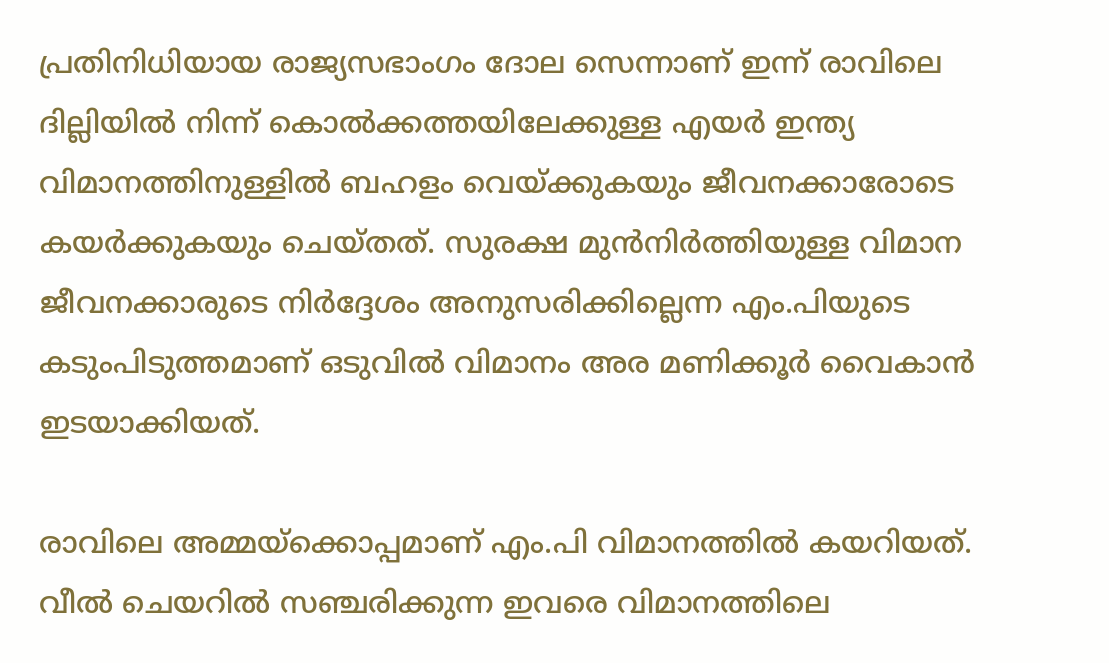പ്രതിനിധിയായ രാജ്യസഭാംഗം ദോല സെന്നാണ് ഇന്ന് രാവിലെ ദില്ലിയില്‍ നിന്ന് കൊല്‍ക്കത്തയിലേക്കുള്ള എയര്‍ ഇന്ത്യ വിമാനത്തിനുള്ളില്‍ ബഹളം വെയ്ക്കുകയും ജീവനക്കാരോടെ കയര്‍ക്കുകയും ചെയ്തത്. സുരക്ഷ മുന്‍നിര്‍ത്തിയുള്ള വിമാന ജീവനക്കാരുടെ നിര്‍ദ്ദേശം അനുസരിക്കില്ലെന്ന എം.പിയുടെ കടുംപിടുത്തമാണ് ഒടുവില്‍ വിമാനം അര മണിക്കൂര്‍ വൈകാന്‍ ഇടയാക്കിയത്.

രാവിലെ അമ്മയ്ക്കൊപ്പമാണ് എം.പി വിമാനത്തില്‍ കയറിയത്. വീല്‍ ചെയറില്‍ സഞ്ചരിക്കുന്ന ഇവരെ വിമാനത്തിലെ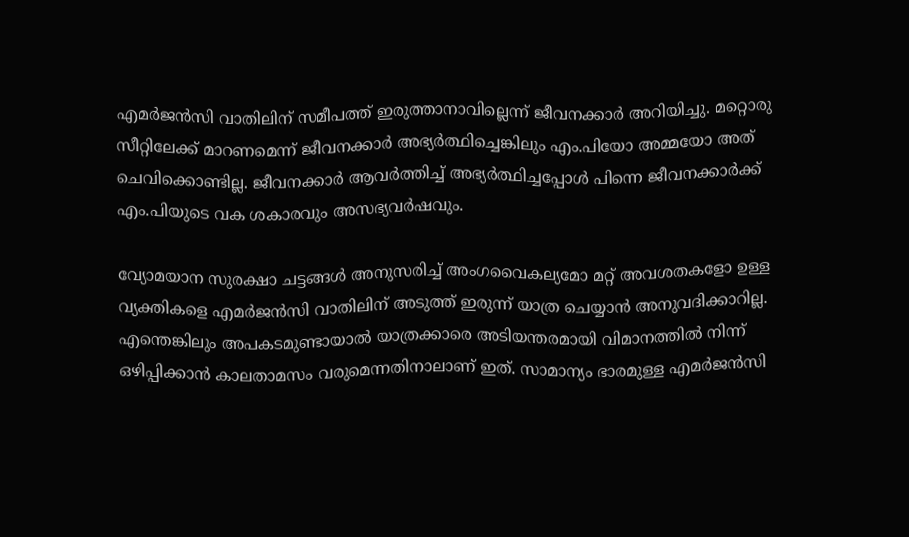എമര്‍ജന്‍സി വാതിലിന് സമീപത്ത് ഇരുത്താനാവില്ലെന്ന് ജീവനക്കാര്‍ അറിയിച്ചു. മറ്റൊരു സീറ്റിലേക്ക് മാറണമെന്ന് ജീവനക്കാര്‍ അഭ്യര്‍ത്ഥിച്ചെങ്കിലും എം.പിയോ അമ്മയോ അത് ചെവിക്കൊണ്ടില്ല. ജീവനക്കാര്‍ ആവര്‍ത്തിച്ച് അഭ്യര്‍ത്ഥിച്ചപ്പോള്‍ പിന്നെ ജീവനക്കാര്‍ക്ക് എം.പിയുടെ വക ശകാരവും അസഭ്യവര്‍ഷവും.

വ്യോമയാന സുരക്ഷാ ചട്ടങ്ങള്‍ അനുസരിച്ച് അംഗവൈകല്യമോ മറ്റ് അവശതകളോ ഉള്ള വ്യക്തികളെ എമര്‍ജന്‍സി വാതിലിന് അടുത്ത് ഇരുന്ന് യാത്ര ചെയ്യാന്‍ അനുവദിക്കാറില്ല. എന്തെങ്കിലും അപകടമുണ്ടായാല്‍ യാത്രക്കാരെ അടിയന്തരമായി വിമാനത്തില്‍ നിന്ന് ഒഴിപ്പിക്കാന്‍ കാലതാമസം വരുമെന്നതിനാലാണ് ഇത്. സാമാന്യം ഭാരമുള്ള എമര്‍ജന്‍സി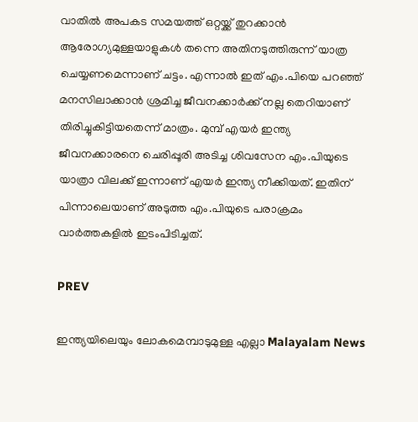വാതില്‍ അപകട സമയത്ത് ഒറ്റയ്ക്ക് തുറക്കാന്‍ ആരോഗ്യമുള്ളയാളുകള്‍ തന്നെ അതിനടുത്തിരുന്ന് യാത്ര ചെയ്യണമെന്നാണ് ചട്ടം. എന്നാല്‍ ഇത് എം.പിയെ പറഞ്ഞ് മനസിലാക്കാന്‍ ശ്രമിച്ച ജീവനക്കാര്‍ക്ക് നല്ല തെറിയാണ് തിരിച്ചുകിട്ടിയതെന്ന് മാത്രം. മുമ്പ് എയര്‍ ഇന്ത്യ ജീവനക്കാരനെ ചെരിപ്പൂരി അടിച്ച ശിവസേന എം.പിയുടെ യാത്രാ വിലക്ക് ഇന്നാണ് എയര്‍ ഇന്ത്യ നീക്കിയത്. ഇതിന് പിന്നാലെയാണ് അടുത്ത എം.പിയുടെ പരാക്രമം വാര്‍ത്തകളില്‍ ഇടംപിടിച്ചത്.

PREV

ഇന്ത്യയിലെയും ലോകമെമ്പാടുമുള്ള എല്ലാ Malayalam News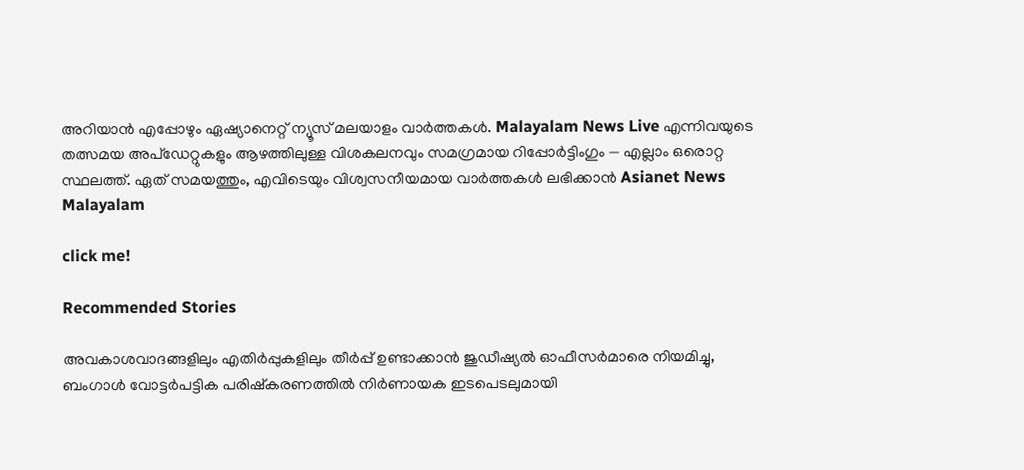അറിയാൻ എപ്പോഴും ഏഷ്യാനെറ്റ് ന്യൂസ് മലയാളം വാർത്തകൾ. Malayalam News Live എന്നിവയുടെ തത്സമയ അപ്‌ഡേറ്റുകളും ആഴത്തിലുള്ള വിശകലനവും സമഗ്രമായ റിപ്പോർട്ടിംഗും — എല്ലാം ഒരൊറ്റ സ്ഥലത്ത്. ഏത് സമയത്തും, എവിടെയും വിശ്വസനീയമായ വാർത്തകൾ ലഭിക്കാൻ Asianet News Malayalam

click me!

Recommended Stories

അവകാശവാദങ്ങളിലും എതിർപ്പുകളിലും തീർപ്പ് ഉണ്ടാക്കാൻ ജുഡീഷ്യൽ ഓഫീസർമാരെ നിയമിച്ചു, ബംഗാൾ വോട്ടർപട്ടിക പരിഷ്കരണത്തിൽ നി‌‌ർണായക ഇടപെടലുമായി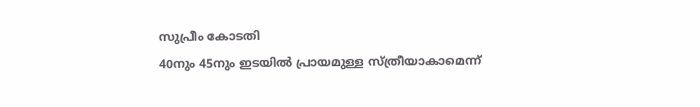സുപ്രീം കോടതി
40നും 45നും ഇടയിൽ പ്രായമുള്ള സ്ത്രീയാകാമെന്ന്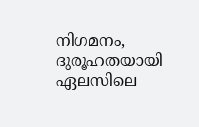നിഗമനം, ദുരൂഹതയായി ഏലസിലെ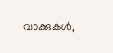വാക്കുകൾ,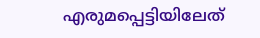എരുമപ്പെട്ടിയിലേത്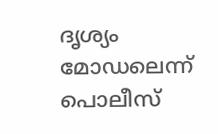ദൃശ്യം മോഡലെന്ന് പൊലീസ്